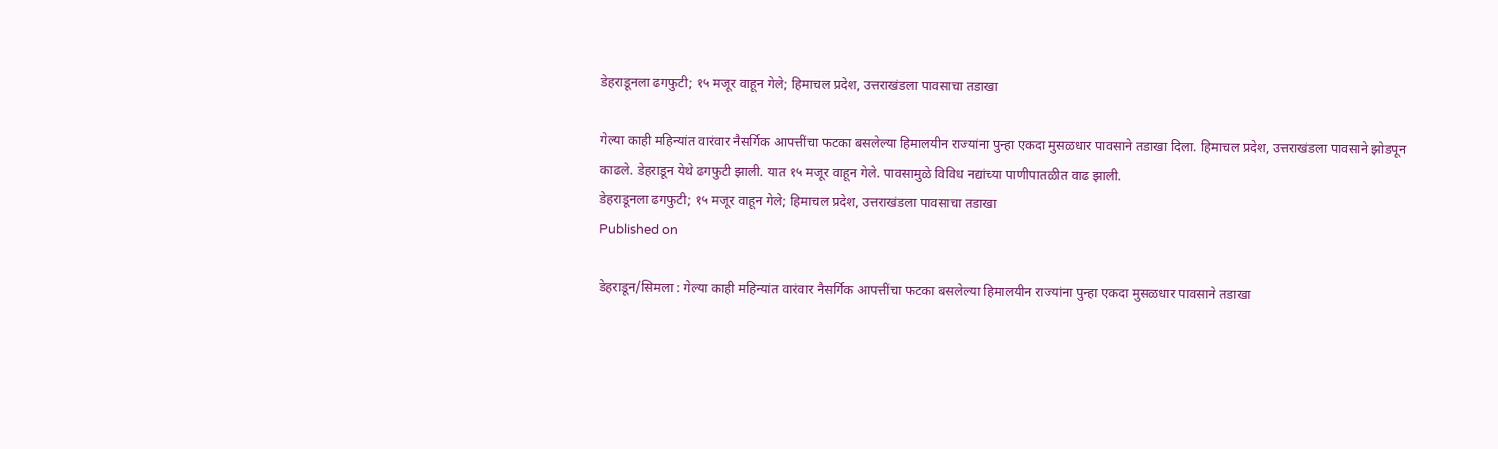डेहराडूनला ढगफुटी; १५ मजूर वाहून गेले; हिमाचल प्रदेश, उत्तराखंडला पावसाचा तडाखा

गेल्या काही महिन्यांत वारंवार नैसर्गिक आपत्तींचा फटका बसलेल्या हिमालयीन राज्यांना पुन्हा एकदा मुसळधार पावसाने तडाखा दिला. हिमाचल प्रदेश, उत्तराखंडला पावसाने झोडपून काढले. डेहराडून येथे ढगफुटी झाली. यात १५ मजूर वाहून गेले. पावसामुळे विविध नद्यांच्या पाणीपातळीत वाढ झाली.
डेहराडूनला ढगफुटी; १५ मजूर वाहून गेले; हिमाचल प्रदेश, उत्तराखंडला पावसाचा तडाखा
Published on

डेहराडून/सिमला : गेल्या काही महिन्यांत वारंवार नैसर्गिक आपत्तींचा फटका बसलेल्या हिमालयीन राज्यांना पुन्हा एकदा मुसळधार पावसाने तडाखा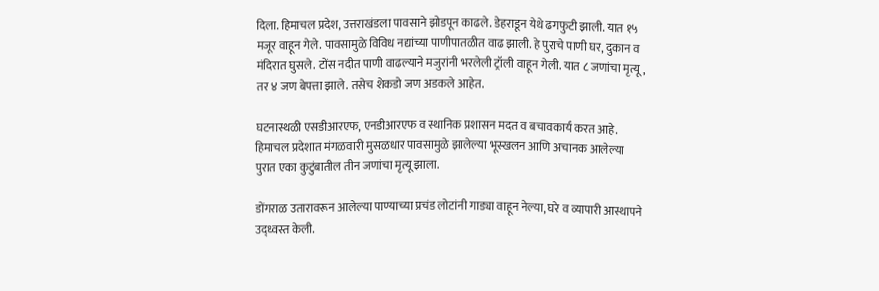दिला. हिमाचल प्रदेश, उत्तराखंडला पावसाने झोडपून काढले. डेहराडून येथे ढगफुटी झाली. यात १५ मजूर वाहून गेले. पावसामुळे विविध नद्यांच्या पाणीपातळीत वाढ झाली. हे पुराचे पाणी घर, दुकान व मंदिरात घुसले. टोंस नदीत पाणी वाढल्याने मजुरांनी भरलेली ट्रॉली वाहून गेली. यात ८ जणांचा मृत्यू, तर ४ जण बेपत्ता झाले. तसेच शेकडो जण अडकले आहेत.

घटनास्थळी एसडीआरएफ, एनडीआरएफ व स्थानिक प्रशासन मदत व बचावकार्य करत आहे. हिमाचल प्रदेशात मंगळवारी मुसळधार पावसामुळे झालेल्या भूस्खलन आणि अचानक आलेल्या पुरात एका कुटुंबातील तीन जणांचा मृत्यू झाला.

डोंगराळ उतारावरून आलेल्या पाण्याच्या प्रचंड लोटांनी गाड्या वाहून नेल्या, घरे व व्यापारी आस्थापने उद्ध्वस्त केली.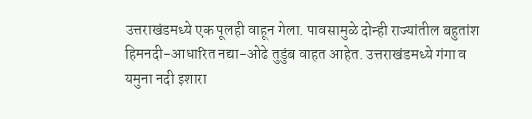उत्तराखंडमध्ये एक पूलही वाहून गेला. पावसामुळे दोन्ही राज्यांतील बहुतांश हिमनदी-आधारित नद्या-ओढे तुडुंब वाहत आहेत. उत्तराखंडमध्ये गंगा व यमुना नदी इशारा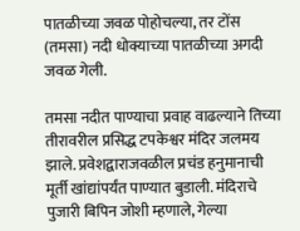पातळीच्या जवळ पोहोचल्या, तर टोंस (तमसा) नदी धोक्याच्या पातळीच्या अगदी जवळ गेली.

तमसा नदीत पाण्याचा प्रवाह वाढल्याने तिच्या तीरावरील प्रसिद्ध टपकेश्वर मंदिर जलमय झाले. प्रवेशद्वाराजवळील प्रचंड हनुमानाची मूर्ती खांद्यांपर्यंत पाण्यात बुडाली. मंदिराचे पुजारी बिपिन जोशी म्हणाले, गेल्या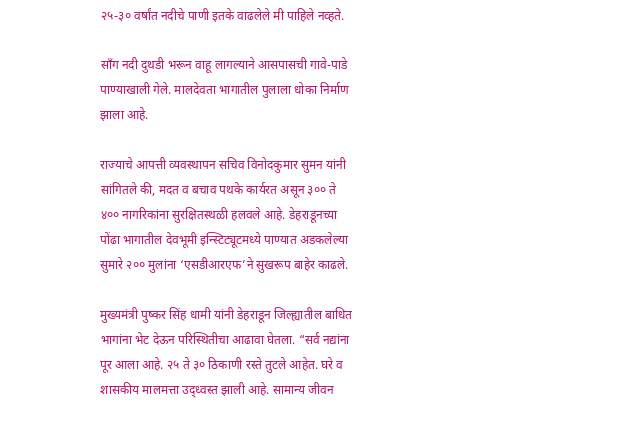२५-३० वर्षांत नदीचे पाणी इतके वाढलेले मी पाहिले नव्हते.

सॉंग नदी दुथडी भरून वाहू लागल्याने आसपासची गावे-पाडे पाण्याखाली गेले. मालदेवता भागातील पुलाला धोका निर्माण झाला आहे.

राज्याचे आपत्ती व्यवस्थापन सचिव विनोदकुमार सुमन यांनी सांगितले की, मदत व बचाव पथके कार्यरत असून ३०० ते ४०० नागरिकांना सुरक्षितस्थळी हलवले आहे. डेहराडूनच्या पोंढा भागातील देवभूमी इन्स्टिट्यूटमध्ये पाण्यात अडकलेल्या सुमारे २०० मुलांना ‘एसडीआरएफ’ने सुखरूप बाहेर काढले.

मुख्यमंत्री पुष्कर सिंह धामी यांनी डेहराडून जिल्ह्यातील बाधित भागांना भेट देऊन परिस्थितीचा आढावा घेतला. “सर्व नद्यांना पूर आला आहे. २५ ते ३० ठिकाणी रस्ते तुटले आहेत. घरे व शासकीय मालमत्ता उद्ध्वस्त झाली आहे. सामान्य जीवन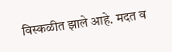विस्कळीत झाले आहे. मदत व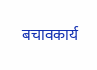बचावकार्य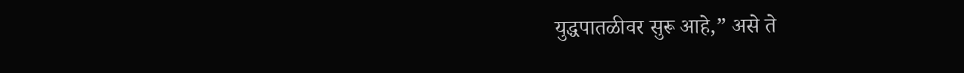युद्धपातळीवर सुरू आहे,” असे ते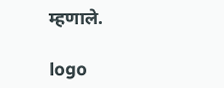म्हणाले.

logo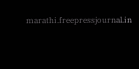marathi.freepressjournal.in